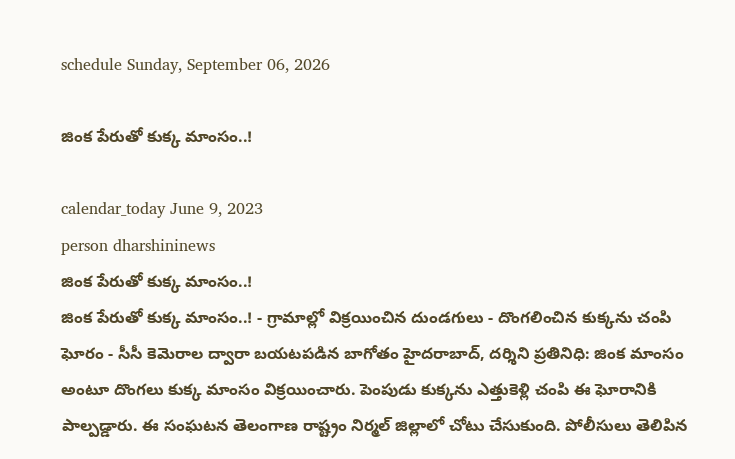schedule Sunday, September 06, 2026

జింక పేరుతో కుక్క మాంసం..!

calendar_today June 9, 2023
person dharshininews
జింక పేరుతో కుక్క మాంసం..!
జింక పేరుతో కుక్క మాంసం..! - గ్రామాల్లో విక్రయించిన దుండగులు - దొంగలించిన కుక్కను చంపి ఘోరం - సీసీ కెమెరాల ద్వారా బయటపడిన బాగోతం హైదరాబాద్, దర్శిని ప్రతినిధి: జింక మాంసం అంటూ దొంగలు కుక్క మాంసం విక్రయించారు. పెంపుడు కుక్కను ఎత్తుకెళ్లి చంపి ఈ ఘోరానికి పాల్పడ్డారు. ఈ సంఘటన తెలంగాణ రాష్ట్రం నిర్మల్ జిల్లాలో చోటు చేసుకుంది. పోలీసులు తెలిపిన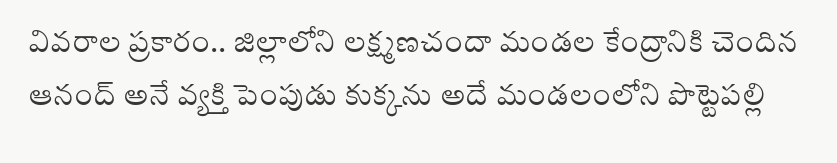వివరాల ప్రకారం.. జిల్లాలోని లక్ష్మణచందా మండల కేంద్రానికి చెందిన ఆనంద్‌ అనే వ్యక్తి పెంపుడు కుక్కను అదే మండలంలోని పొట్టెపల్లి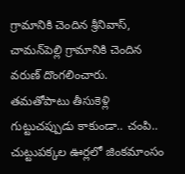గ్రామానికి చెందిన శ్రీనివాస్‌, చామన్‌పెల్లి గ్రామానికి చెందిన వరుణ్‌ దొంగలించారు. తమతోపాటు తీసుకెళ్లి గుట్టుచప్పుడు కాకుండా.. చంపి.. చుట్టుపక్కల ఊర్లలో జింకమాంసం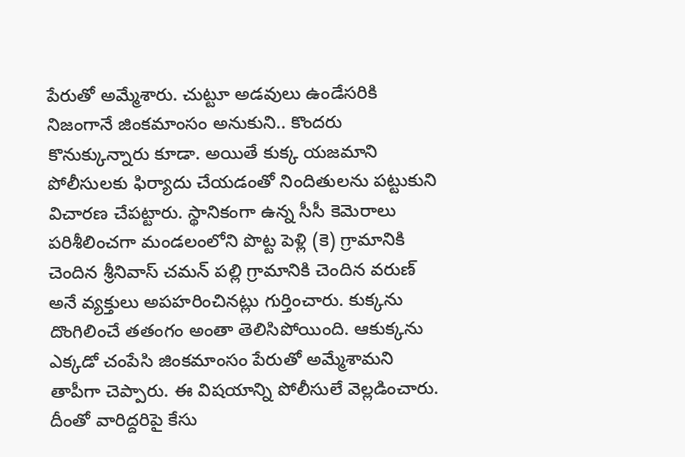పేరుతో అమ్మేశారు. చుట్టూ అడవులు ఉండేసరికి నిజంగానే జింకమాంసం అనుకుని.. కొందరు కొనుక్కున్నారు కూడా. అయితే కుక్క యజమాని పోలీసులకు ఫిర్యాదు చేయడంతో నిందితులను పట్టుకుని విచారణ చేపట్టారు. స్థానికంగా ఉన్న సీసీ కెమెరాలు పరిశీలించగా మండలంలోని పొట్ట పెళ్లి (కె) గ్రామానికి చెందిన శ్రీనివాస్ చమన్ పల్లి గ్రామానికి చెందిన వరుణ్ అనే వ్యక్తులు అపహరించినట్లు గుర్తించారు. కుక్కను దొంగిలించే తతంగం అంతా తెలిసిపోయింది. ఆకుక్కను ఎక్కడో చంపేసి జింకమాంసం పేరుతో అమ్మేశామని తాపీగా చెప్పారు. ఈ విషయాన్ని పోలీసులే వెల్లడించారు. దీంతో వారిద్దరిపై కేసు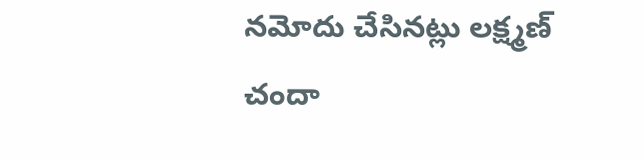నమోదు చేసినట్లు లక్ష్మణ్ చందా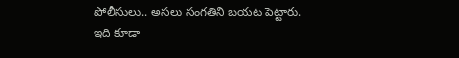పోలీసులు.. అసలు సంగతిని బయట పెట్టారు. ఇది కూడా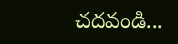చదవండి...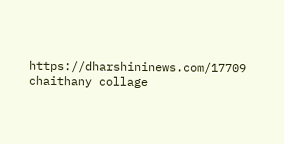https://dharshininews.com/17709 chaithany collage